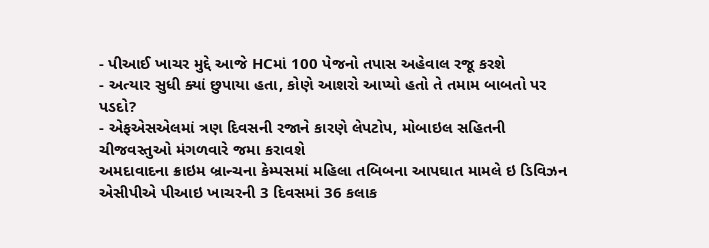- પીઆઈ ખાચર મુદ્દે આજે HCમાં 100 પેજનો તપાસ અહેવાલ રજૂ કરશે
- અત્યાર સુધી ક્યાં છુપાયા હતા, કોણે આશરો આપ્યો હતો તે તમામ બાબતો પર પડદો?
- એફએસએલમાં ત્રણ દિવસની રજાને કારણે લેપટોપ, મોબાઇલ સહિતની ચીજવસ્તુઓ મંગળવારે જમા કરાવશે
અમદાવાદના ક્રાઇમ બ્રાન્ચના કેમ્પસમાં મહિલા તબિબના આપઘાત મામલે ઇ ડિવિઝન એસીપીએ પીઆઇ ખાચરની 3 દિવસમાં 36 કલાક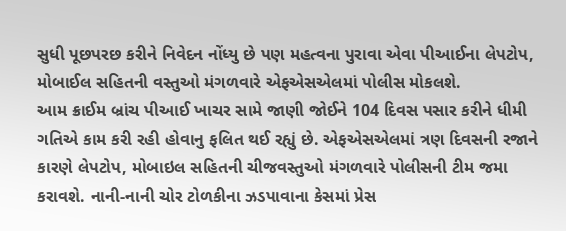સુધી પૂછપરછ કરીને નિવેદન નોંધ્યુ છે પણ મહત્વના પુરાવા એવા પીઆઈના લેપટોપ, મોબાઈલ સહિતની વસ્તુઓ મંગળવારે એફએસએલમાં પોલીસ મોકલશે.
આમ ક્રાઈમ બ્રાંચ પીઆઈ ખાચર સામે જાણી જોઈને 104 દિવસ પસાર કરીને ધીમી ગતિએ કામ કરી રહી હોવાનુ ફલિત થઈ રહ્યું છે. એફએસએલમાં ત્રણ દિવસની રજાને કારણે લેપટોપ, મોબાઇલ સહિતની ચીજવસ્તુઓ મંગળવારે પોલીસની ટીમ જમા કરાવશે. નાની-નાની ચોર ટોળકીના ઝડપાવાના કેસમાં પ્રેસ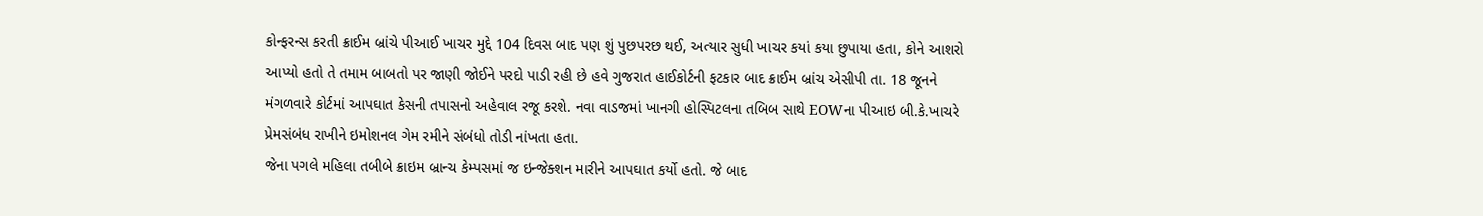કોન્ફરન્સ કરતી ક્રાઈમ બ્રાંચે પીઆઈ ખાચર મુદ્દે 104 દિવસ બાદ પણ શું પુછપરછ થઈ, અત્યાર સુધી ખાચર કયાં કયા છુપાયા હતા, કોને આશરો આપ્યો હતો તે તમામ બાબતો પર જાણી જોઈને પરદો પાડી રહી છે હવે ગુજરાત હાઈકોર્ટની ફટકાર બાદ ક્રાઈમ બ્રાંચ એસીપી તા. 18 જૂનને મંગળવારે કોર્ટમાં આપઘાત કેસની તપાસનો અહેવાલ રજૂ કરશે. નવા વાડજમાં ખાનગી હોસ્પિટલના તબિબ સાથે EOWના પીઆઇ બી.કે.ખાચરે પ્રેમસંબંધ રાખીને ઇમોશનલ ગેમ રમીને સંબંધો તોડી નાંખતા હતા.
જેના પગલે મહિલા તબીબે ક્રાઇમ બ્રાન્ચ કેમ્પસમાં જ ઇન્જેક્શન મારીને આપઘાત કર્યો હતો. જે બાદ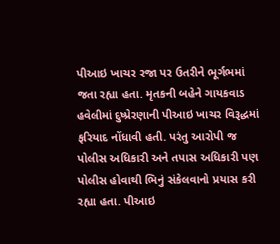પીઆઇ ખાચર રજા પર ઉતરીને ભૂર્ગભમાં જતા રહ્યા હતા. મૃતકની બહેને ગાયકવાડ હવેલીમાં દુષ્પ્રેરણાની પીઆઇ ખાચર વિરૂદ્ધમાં ફરિયાદ નોંધાવી હતી. પરંતુ આરોપી જ પોલીસ અધિકારી અને તપાસ અધિકારી પણ પોલીસ હોવાથી ભિનું સંકેલવાનો પ્રયાસ કરી રહ્યા હતા. પીઆઇ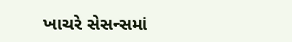ખાચરે સેસન્સમાં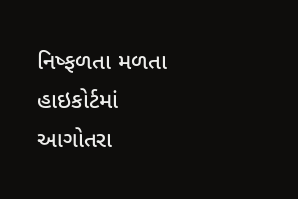નિષ્ફળતા મળતા હાઇકોર્ટમાં આગોતરા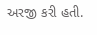અરજી કરી હતી.